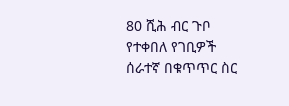80 ሺሕ ብር ጉቦ የተቀበለ የገቢዎች ሰራተኛ በቁጥጥር ስር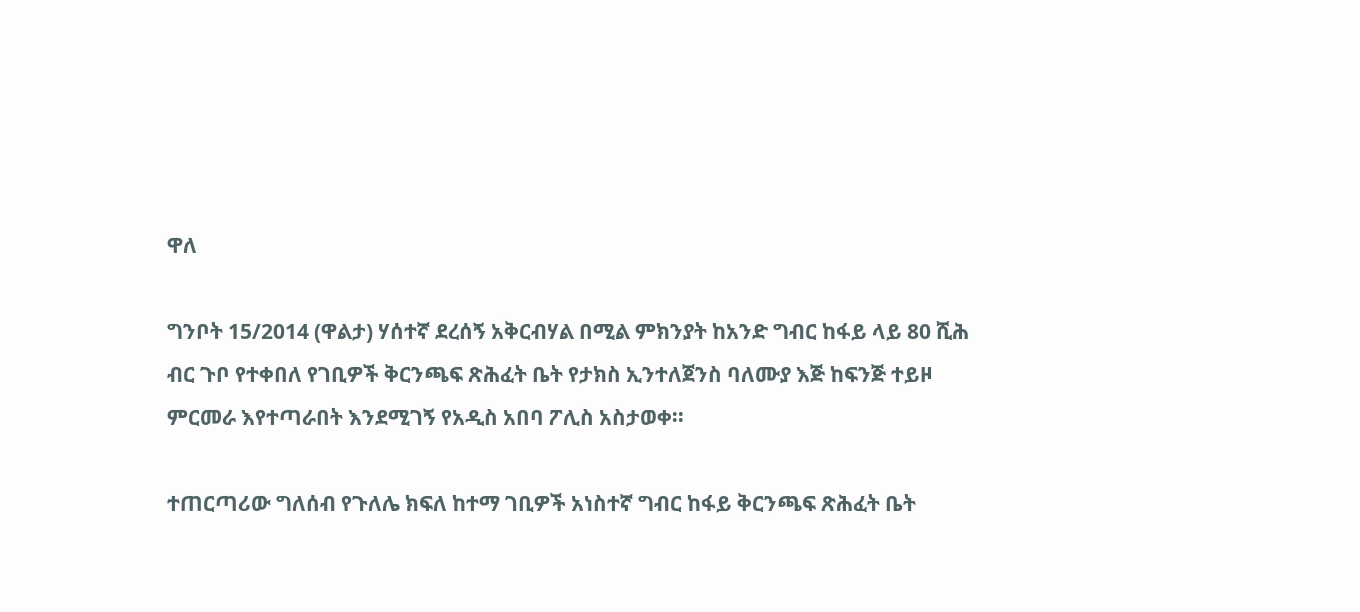ዋለ

ግንቦት 15/2014 (ዋልታ) ሃሰተኛ ደረሰኝ አቅርብሃል በሚል ምክንያት ከአንድ ግብር ከፋይ ላይ 80 ሺሕ ብር ጉቦ የተቀበለ የገቢዎች ቅርንጫፍ ጽሕፈት ቤት የታክስ ኢንተለጀንስ ባለሙያ እጅ ከፍንጅ ተይዞ ምርመራ እየተጣራበት እንደሚገኝ የአዲስ አበባ ፖሊስ አስታወቀ፡፡

ተጠርጣሪው ግለሰብ የጉለሌ ክፍለ ከተማ ገቢዎች አነስተኛ ግብር ከፋይ ቅርንጫፍ ጽሕፈት ቤት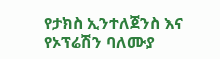የታክስ ኢንተለጀንስ እና የኦፕሬሽን ባለሙያ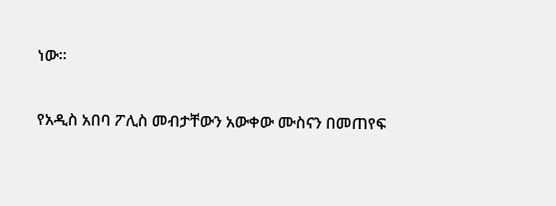ነው፡፡

የአዲስ አበባ ፖሊስ መብታቸውን አውቀው ሙስናን በመጠየፍ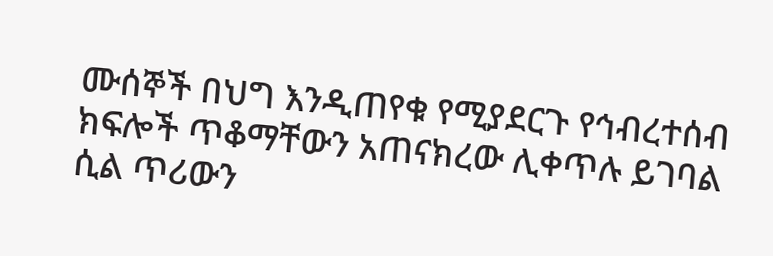ሙሰኞች በህግ እንዲጠየቁ የሚያደርጉ የኅብረተሰብ ክፍሎች ጥቆማቸውን አጠናክረው ሊቀጥሉ ይገባል ሲል ጥሪውን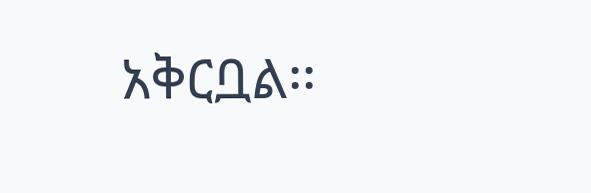አቅርቧል፡፡